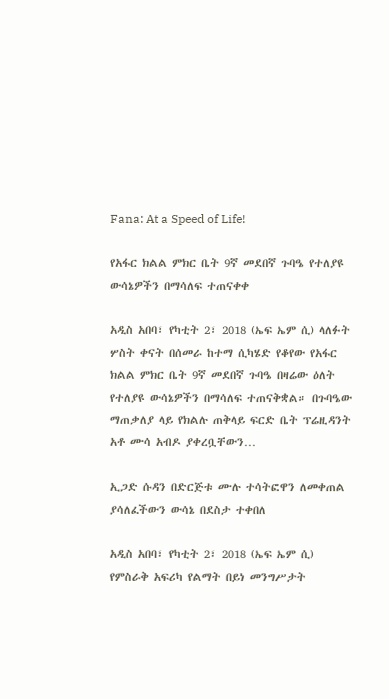Fana: At a Speed of Life!

የአፋር ክልል ምክር ቤት 9ኛ መደበኛ ጉባዔ የተለያዩ ውሳኔዎችን በማሳለፍ ተጠናቀቀ

አዲስ አበባ፣ የካቲት 2፣ 2018 (ኤፍ ኤም ሲ) ላለፉት ሦስት ቀናት በሰመራ ከተማ ሲካሄድ የቆየው የአፋር ክልል ምክር ቤት 9ኛ መደበኛ ጉባዔ በዛሬው ዕለት የተለያዩ ውሳኔዎችን በማሳለፍ ተጠናቅቋል። በጉባዔው ማጠቃለያ ላይ የክልሉ ጠቅላይ ፍርድ ቤት ፕሬዚዳንት አቶ ሙሳ አብዶ ያቀረቧቸውን…

ኢጋድ ሱዳን በድርጅቱ ሙሉ ተሳትፎዋን ለመቀጠል ያሳለፈችውን ውሳኔ በደስታ ተቀበለ

አዲስ አበባ፣ የካቲት 2፣ 2018 (ኤፍ ኤም ሲ) የምስራቅ አፍሪካ የልማት በይነ መንግሥታት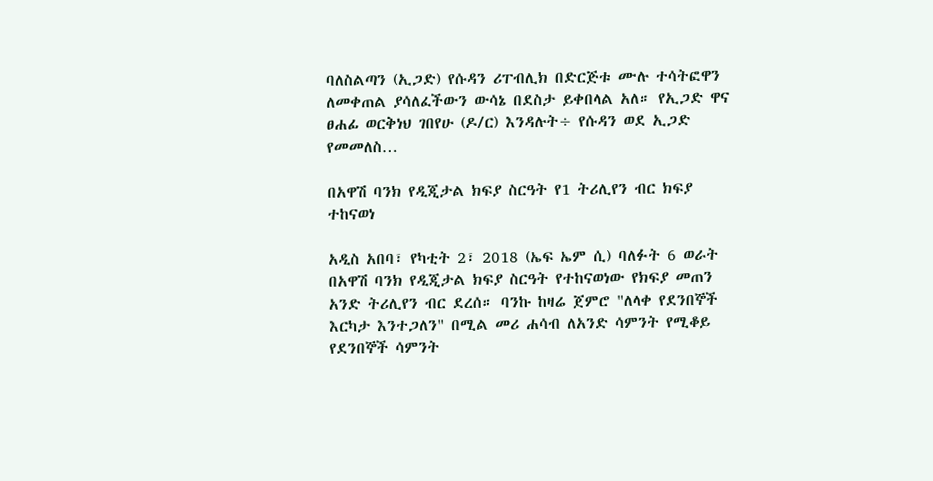ባለስልጣን (ኢጋድ) የሱዳን ሪፐብሊክ በድርጅቱ ሙሉ ተሳትፎዋን ለመቀጠል ያሳለፈችውን ውሳኔ በደስታ ይቀበላል አለ። የኢጋድ ዋና ፀሐፊ ወርቅነህ ገበየሁ (ዶ/ር) እንዳሉት÷ የሱዳን ወደ ኢጋድ የመመለስ…

በአዋሽ ባንክ የዲጂታል ክፍያ ስርዓት የ1 ትሪሊየን ብር ክፍያ ተከናወነ

አዲስ አበባ፣ የካቲት 2፣ 2018 (ኤፍ ኤም ሲ) ባለፉት 6 ወራት በአዋሽ ባንክ የዲጂታል ክፍያ ስርዓት የተከናወነው የክፍያ መጠን አንድ ትሪሊየን ብር ደረሰ። ባንኩ ከዛሬ ጀምሮ "ለላቀ የደንበኞች እርካታ እንተጋለን" በሚል መሪ ሐሳብ ለአንድ ሳምንት የሚቆይ የደንበኞች ሳምንት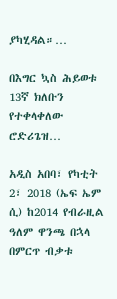ያካሂዳል።…

በእግር ኳስ ሕይወቱ 13ኛ ክለቡን የተቀላቀለው ሮድሪጌዝ…

አዲስ አበባ፣ የካቲት 2፣ 2018 (ኤፍ ኤም ሲ) ከ2014 የብራዚል ዓለም ዋንጫ በኋላ በምርጥ ብቃቱ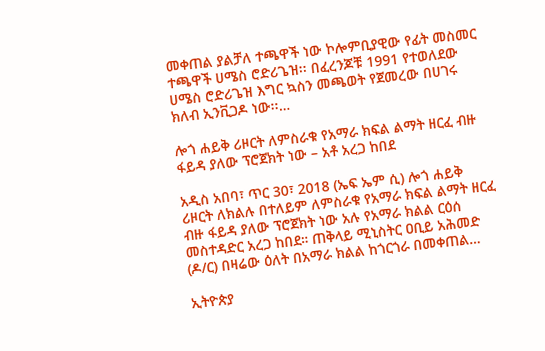መቀጠል ያልቻለ ተጫዋች ነው ኮሎምቢያዊው የፊት መስመር ተጫዋች ሀሜስ ሮድሪጌዝ፡፡ በፈረንጆቹ 1991 የተወለደው ሀሜስ ሮድሪጌዝ እግር ኳስን መጫወት የጀመረው በሀገሩ ክለብ ኢንቪጋዶ ነው፡፡…

ሎጎ ሐይቅ ሪዞርት ለምስራቁ የአማራ ክፍል ልማት ዘርፈ ብዙ ፋይዳ ያለው ፕሮጀክት ነው – አቶ አረጋ ከበደ

አዲስ አበባ፣ ጥር 30፣ 2018 (ኤፍ ኤም ሲ) ሎጎ ሐይቅ ሪዞርት ለክልሉ በተለይም ለምስራቁ የአማራ ክፍል ልማት ዘርፈ ብዙ ፋይዳ ያለው ፕሮጀክት ነው አሉ የአማራ ክልል ርዕሰ መስተዳድር አረጋ ከበደ። ጠቅላይ ሚኒስትር ዐቢይ አሕመድ (ዶ/ር) በዛሬው ዕለት በአማራ ክልል ከጎርጎራ በመቀጠል…

ኢትዮጵያ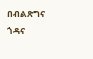በብልጽግና ጎዳና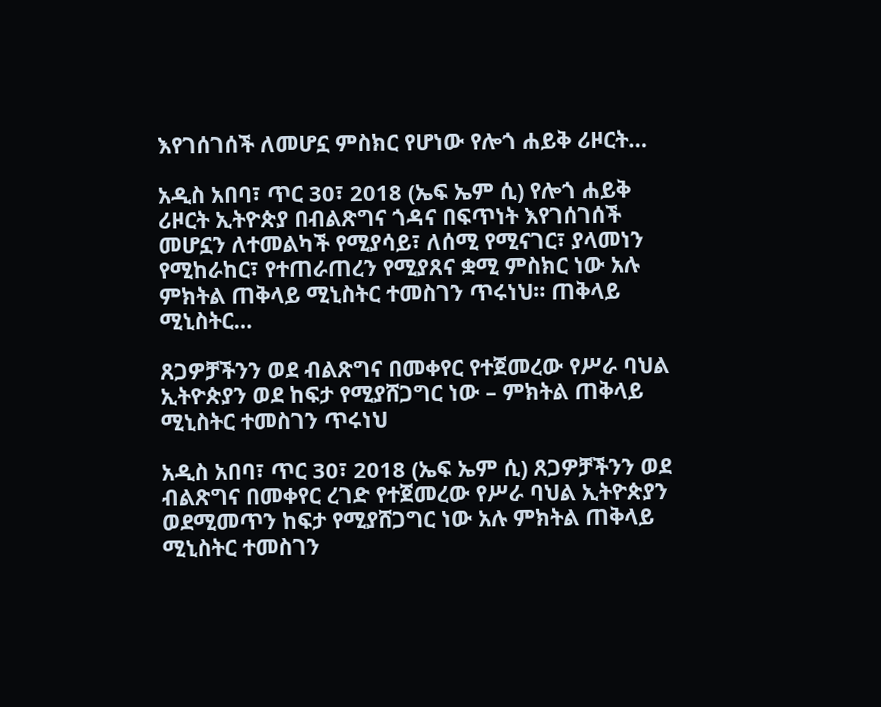እየገሰገሰች ለመሆኗ ምስክር የሆነው የሎጎ ሐይቅ ሪዞርት…

አዲስ አበባ፣ ጥር 30፣ 2018 (ኤፍ ኤም ሲ) የሎጎ ሐይቅ ሪዞርት ኢትዮጵያ በብልጽግና ጎዳና በፍጥነት እየገሰገሰች መሆኗን ለተመልካች የሚያሳይ፣ ለሰሚ የሚናገር፣ ያላመነን የሚከራከር፣ የተጠራጠረን የሚያጸና ቋሚ ምስክር ነው አሉ ምክትል ጠቅላይ ሚኒስትር ተመስገን ጥሩነህ። ጠቅላይ ሚኒስትር…

ጸጋዎቻችንን ወደ ብልጽግና በመቀየር የተጀመረው የሥራ ባህል ኢትዮጵያን ወደ ከፍታ የሚያሸጋግር ነው – ምክትል ጠቅላይ ሚኒስትር ተመስገን ጥሩነህ

አዲስ አበባ፣ ጥር 30፣ 2018 (ኤፍ ኤም ሲ) ጸጋዎቻችንን ወደ ብልጽግና በመቀየር ረገድ የተጀመረው የሥራ ባህል ኢትዮጵያን ወደሚመጥን ከፍታ የሚያሸጋግር ነው አሉ ምክትል ጠቅላይ ሚኒስትር ተመስገን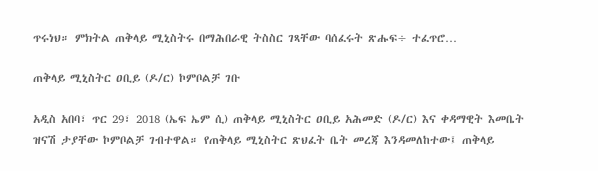ጥሩነህ። ምክትል ጠቅላይ ሚኒስትሩ በማሕበራዊ ትስስር ገጻቸው ባሰፈሩት ጽሑፍ÷ ተፈጥሮ…

ጠቅላይ ሚኒስትር ዐቢይ (ዶ/ር) ኮምቦልቻ ገቡ

አዲስ አበባ፣ ጥር 29፣ 2018 (ኤፍ ኤም ሲ) ጠቅላይ ሚኒስትር ዐቢይ አሕመድ (ዶ/ር) እና ቀዳማዊት እመቤት ዝናሽ ታያቸው ኮምቦልቻ ገብተዋል። የጠቅላይ ሚኒስትር ጽህፈት ቤት መረጃ እንዳመለከተው፤ ጠቅላይ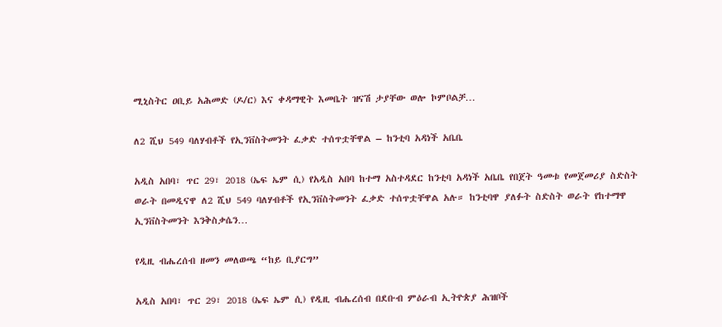ሚኒስትር ዐቢይ አሕመድ (ዶ/ር) እና ቀዳማዊት እመቤት ዝናሽ ታያቸው ወሎ ኮምቦልቻ…

ለ2 ሺህ 549 ባለሃብቶች የኢንቨስትመንት ፈቃድ ተሰጥቷቸዋል – ከንቲባ አዳነች አቤቤ

አዲስ አበባ፣ ጥር 29፣ 2018 (ኤፍ ኤም ሲ) የአዲስ አበባ ከተማ አስተዳደር ከንቲባ አዳነች አቤቤ የበጀት ዓመቱ የመጀመሪያ ስድስት ወራት በመዲናዋ ለ2 ሺህ 549 ባለሃብቶች የኢንቨስትመንት ፈቃድ ተሰጥቷቸዋል አሉ። ከንቲባዋ ያለፉት ስድስት ወራት የከተማዋ ኢንቨስትመንት እንቅስቃሴን…

የዲዚ ብሔረሰብ ዘመን መለወጫ “ከይ ቢያርግ”

አዲስ አበባ፣ ጥር 29፣ 2018 (ኤፍ ኤም ሲ) የዲዚ ብሔረሰብ በደቡብ ምዕራብ ኢትዮጵያ ሕዝቦች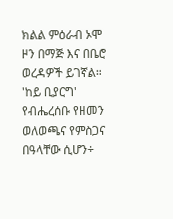ክልል ምዕራብ ኦሞ ዞን በማጅ እና በቤሮ ወረዳዎች ይገኛል። 'ከይ ቢያርግ' የብሔረሰቡ የዘመን ወለወጫና የምስጋና በዓላቸው ሲሆን÷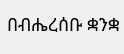በብሔረሰቡ ቋንቋ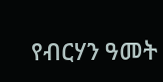የብርሃን ዓመት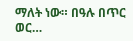ማለት ነው። በዓሉ በጥር ወር…